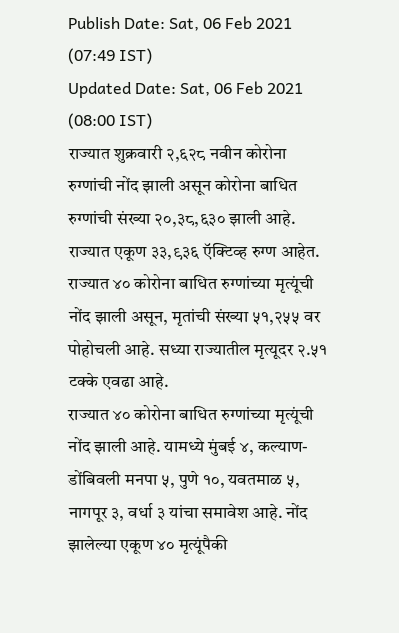Publish Date: Sat, 06 Feb 2021 (07:49 IST)
Updated Date: Sat, 06 Feb 2021 (08:00 IST)
राज्यात शुक्रवारी २,६२८ नवीन कोरोना रुग्णांची नोंद झाली असून कोरोना बाधित रुग्णांची संख्या २०,३८,६३० झाली आहे. राज्यात एकूण ३३,९३६ ऍक्टिव्ह रुग्ण आहेत. राज्यात ४० कोरोना बाधित रुग्णांच्या मृत्यूंची नोंद झाली असून, मृतांची संख्या ५१,२५५ वर पोहोचली आहे. सध्या राज्यातील मृत्यूदर २.५१ टक्के एवढा आहे.
राज्यात ४० कोरोना बाधित रुग्णांच्या मृत्यूंची नोंद झाली आहे. यामध्ये मुंबई ४, कल्याण-डोंबिवली मनपा ५, पुणे १०, यवतमाळ ५, नागपूर ३, वर्धा ३ यांचा समावेश आहे. नोंद झालेल्या एकूण ४० मृत्यूंपैकी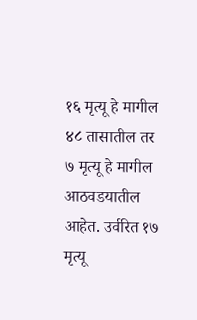१६ मृत्यू हे मागील ४८ तासातील तर ७ मृत्यू हे मागील आठवडयातील आहेत. उर्वरित १७ मृत्यू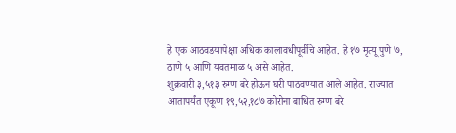हे एक आठवडयापेक्षा अधिक कालावधीपूर्वीचे आहेत. हे १७ मृत्यू पुणे ७, ठाणे ५ आणि यवतमाळ ५ असे आहेत.
शुक्रवारी ३,५१३ रुग्ण बरे होऊन घरी पाठवण्यात आले आहेत. राज्यात आतापर्यंत एकूण १९,५२,१८७ कोरोना बाधित रुग्ण बरे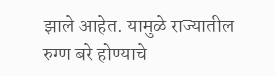झाले आहेत. यामुळे राज्यातील रुग्ण बरे होण्याचे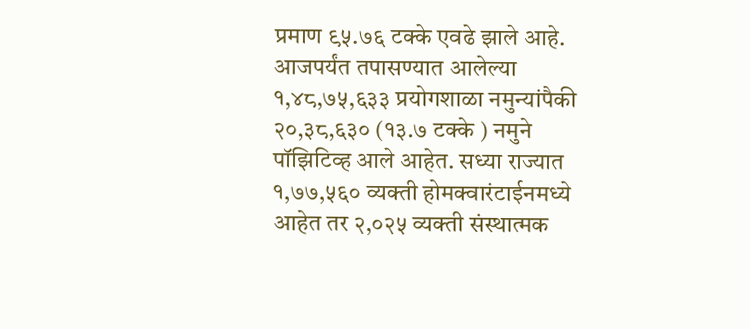प्रमाण ९५.७६ टक्के एवढे झाले आहे. आजपर्यंत तपासण्यात आलेल्या १,४८,७५,६३३ प्रयोगशाळा नमुन्यांपैकी २०,३८,६३० (१३.७ टक्के ) नमुने पॉझिटिव्ह आले आहेत. सध्या राज्यात १,७७,५६० व्यक्ती होमक्वारंटाईनमध्ये आहेत तर २,०२५ व्यक्ती संस्थात्मक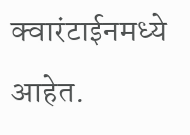क्वारंटाईनमध्ये आहेत.